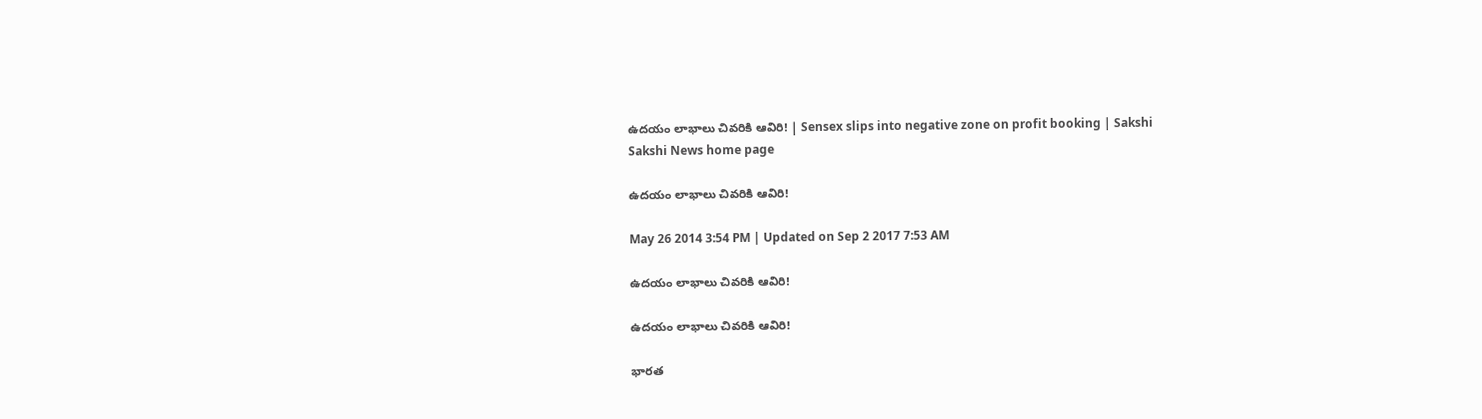ఉదయం లాభాలు చివరికి ఆవిరి! | Sensex slips into negative zone on profit booking | Sakshi
Sakshi News home page

ఉదయం లాభాలు చివరికి ఆవిరి!

May 26 2014 3:54 PM | Updated on Sep 2 2017 7:53 AM

ఉదయం లాభాలు చివరికి ఆవిరి!

ఉదయం లాభాలు చివరికి ఆవిరి!

భారత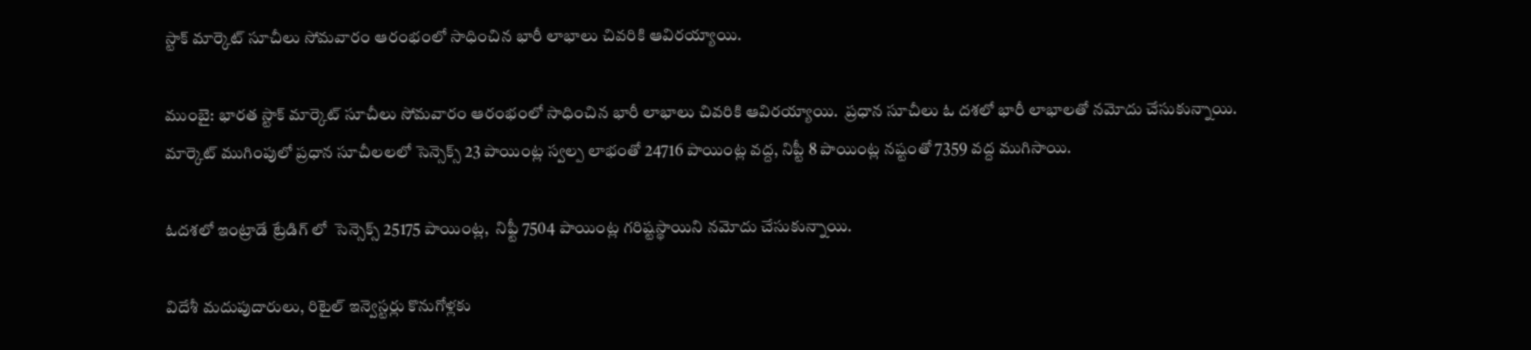స్టాక్ మార్కెట్ సూచీలు సోమవారం ఆరంభంలో సాధించిన భారీ లాభాలు చివరికి ఆవిరయ్యాయి.

ముంబై: భారత స్టాక్ మార్కెట్ సూచీలు సోమవారం ఆరంభంలో సాధించిన భారీ లాభాలు చివరికి ఆవిరయ్యాయి.  ప్రధాన సూచీలు ఓ దశలో భారీ లాభాలతో నమోదు చేసుకున్నాయి. మార్కెట్ ముగింపులో ప్రధాన సూచీలలలో సెన్సెక్స్ 23 పాయింట్ల స్వల్ప లాభంతో 24716 పాయింట్ల వద్ద, నిప్టీ 8 పాయింట్ల నష్టంతో 7359 వద్ద ముగిసాయి.

ఓదశలో ఇంట్రాడే ట్రేడిగ్ లో  సెన్సెక్స్ 25175 పాయింట్ల,  నిఫ్టీ 7504 పాయింట్ల గరిష్టస్థాయిని నమోదు చేసుకున్నాయి.

విదేశీ మదుపుదారులు, రిటైల్ ఇన్వెస్టర్లు కొనుగోళ్లకు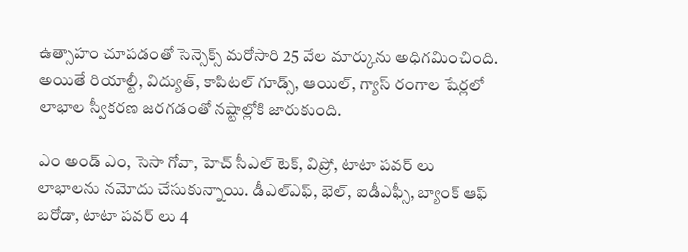ఉత్సాహం చూపడంతో సెన్సెక్స్ మరోసారి 25 వేల మార్కును అధిగమించింది. అయితే రియాల్టీ, విద్యుత్, కాపిటల్ గూడ్స్, ఆయిల్, గ్యాస్ రంగాల షేర్లలో లాభాల స్వీకరణ జరగడంతో నష్టాల్లోకి జారుకుంది.

ఎం అండ్ ఎం, సెసా గోవా, హెచ్ సీఎల్ టెక్, విప్రో, టాటా పవర్ లు లాభాలను నమోదు చేసుకున్నాయి. డీఎల్ఎఫ్, భెల్, ఐడీఎఫ్సీ, బ్యాంక్ ఆఫ్ బరోడా, టాటా పవర్ లు 4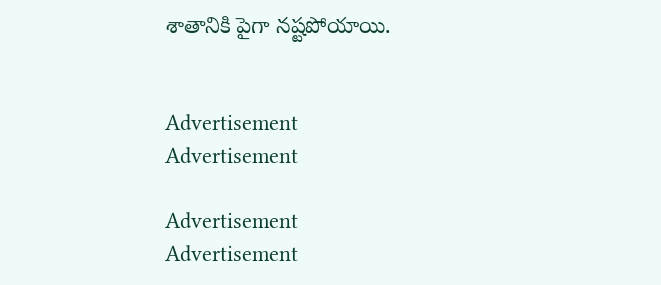శాతానికి పైగా నష్టపోయాయి.


Advertisement
Advertisement

Advertisement
Advertisement